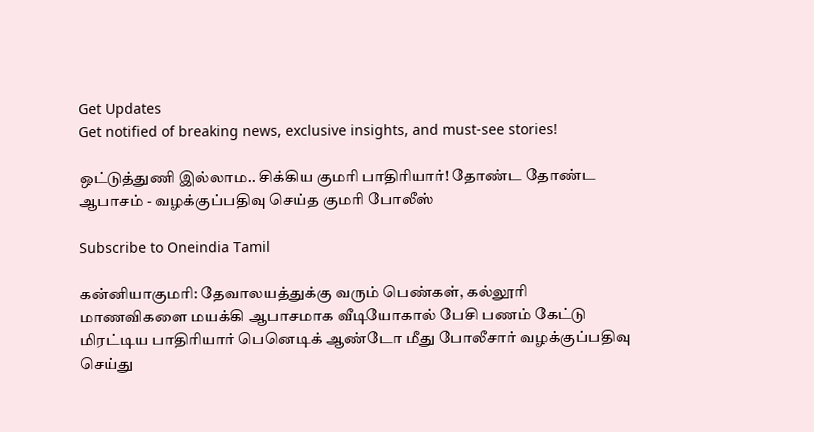Get Updates
Get notified of breaking news, exclusive insights, and must-see stories!

ஒட்டுத்துணி இல்லாம.. சிக்கிய குமரி பாதிரியார்! தோண்ட தோண்ட ஆபாசம் - வழக்குப்பதிவு செய்த குமரி போலீஸ்

Subscribe to Oneindia Tamil

கன்னியாகுமரி: தேவாலயத்துக்கு வரும் பெண்கள், கல்லூரி மாணவிகளை மயக்கி ஆபாசமாக வீடியோகால் பேசி பணம் கேட்டு மிரட்டிய பாதிரியார் பெனெடிக் ஆண்டோ மீது போலீசார் வழக்குப்பதிவு செய்து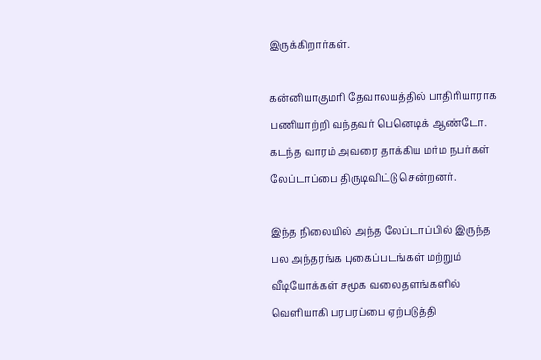இருக்கிறார்கள்.

கன்னியாகுமரி தேவாலயத்தில் பாதிரியாராக பணியாற்றி வந்தவர் பெனெடிக் ஆண்டோ. கடந்த வாரம் அவரை தாக்கிய மர்ம நபர்கள் லேப்டாப்பை திருடிவிட்டு சென்றனர்.

இந்த நிலையில் அந்த லேப்டாப்பில் இருந்த பல அந்தரங்க புகைப்படங்கள் மற்றும் வீடியோக்கள் சமூக வலைதளங்களில் வெளியாகி பரபரப்பை ஏற்படுத்தி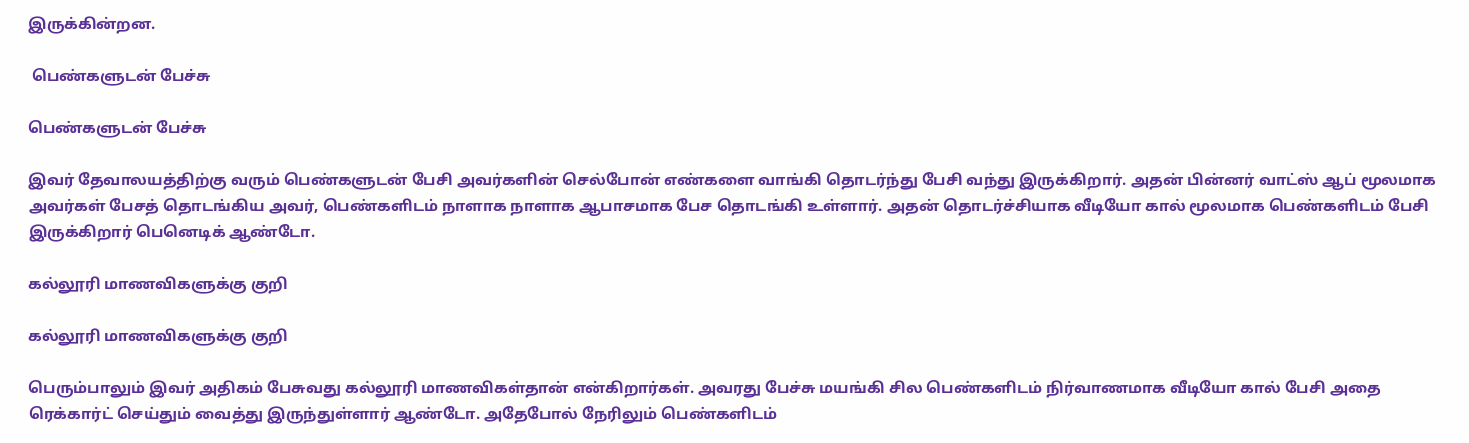இருக்கின்றன.

 பெண்களுடன் பேச்சு

பெண்களுடன் பேச்சு

இவர் தேவாலயத்திற்கு வரும் பெண்களுடன் பேசி அவர்களின் செல்போன் எண்களை வாங்கி தொடர்ந்து பேசி வந்து இருக்கிறார். அதன் பின்னர் வாட்ஸ் ஆப் மூலமாக அவர்கள் பேசத் தொடங்கிய அவர், பெண்களிடம் நாளாக நாளாக ஆபாசமாக பேச தொடங்கி உள்ளார். அதன் தொடர்ச்சியாக வீடியோ கால் மூலமாக பெண்களிடம் பேசி இருக்கிறார் பெனெடிக் ஆண்டோ.

கல்லூரி மாணவிகளுக்கு குறி

கல்லூரி மாணவிகளுக்கு குறி

பெரும்பாலும் இவர் அதிகம் பேசுவது கல்லூரி மாணவிகள்தான் என்கிறார்கள். அவரது பேச்சு மயங்கி சில பெண்களிடம் நிர்வாணமாக வீடியோ கால் பேசி அதை ரெக்கார்ட் செய்தும் வைத்து இருந்துள்ளார் ஆண்டோ. அதேபோல் நேரிலும் பெண்களிடம்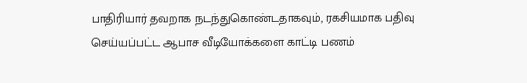பாதிரியார் தவறாக நடந்துகொண்டதாகவும், ரகசியமாக பதிவு செய்யப்பட்ட ஆபாச வீடியோக்களை காட்டி பணம்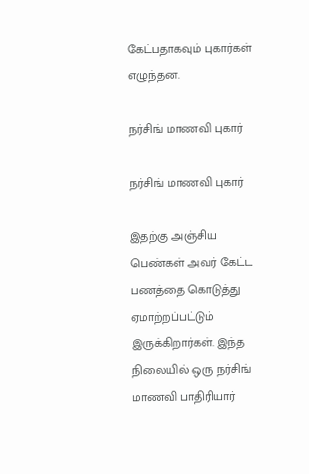கேட்பதாகவும் புகார்கள் எழுந்தன.

நர்சிங் மாணவி புகார்

நர்சிங் மாணவி புகார்

இதற்கு அஞ்சிய பெண்கள் அவர் கேட்ட பணத்தை கொடுத்து ஏமாற்றப்பட்டும் இருக்கிறார்கள். இந்த நிலையில் ஒரு நர்சிங் மாணவி பாதிரியார்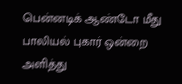பென்னடிக் ஆண்டோ மீது பாலியல் புகார் ஒன்றை அளித்து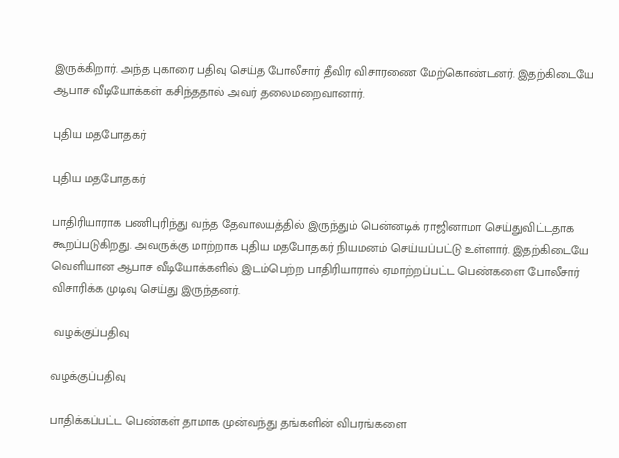இருக்கிறார். அந்த புகாரை பதிவு செய்த போலீசார் தீவிர விசாரணை மேற்கொண்டனர். இதற்கிடையே ஆபாச வீடியோக்கள் கசிந்ததால் அவர் தலைமறைவானார்.

புதிய மதபோதகர்

புதிய மதபோதகர்

பாதிரியாராக பணிபுரிந்து வந்த தேவாலயத்தில் இருந்தும் பென்னடிக் ராஜினாமா செய்துவிட்டதாக கூறப்படுகிறது. அவருக்கு மாற்றாக புதிய மதபோதகர் நியமனம் செய்யப்பட்டு உள்ளார். இதற்கிடையே வெளியான ஆபாச வீடியோக்களில் இடம்பெற்ற பாதிரியாரால் ஏமாற்றப்பட்ட பெண்களை போலீசார் விசாரிக்க முடிவு செய்து இருந்தனர்.

 வழக்குப்பதிவு

வழக்குப்பதிவு

பாதிக்கப்பட்ட பெண்கள் தாமாக முன்வந்து தங்களின் விபரங்களை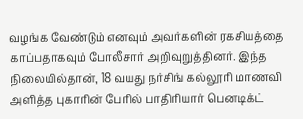வழங்க வேண்டும் எனவும் அவர்களின் ரகசியத்தை காப்பதாகவும் போலீசார் அறிவுறுத்தினர். இந்த நிலையில்தான், 18 வயது நர்சிங் கல்லூரி மாணவி அளித்த புகாரின் பேரில் பாதிரியார் பெனடிக்ட்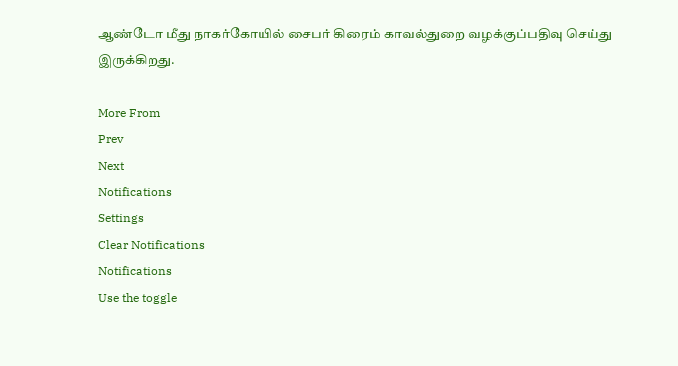ஆண்டோ மீது நாகர்கோயில் சைபர் கிரைம் காவல்துறை வழக்குப்பதிவு செய்து இருக்கிறது.

More From
Prev
Next
Notifications
Settings
Clear Notifications
Notifications
Use the toggle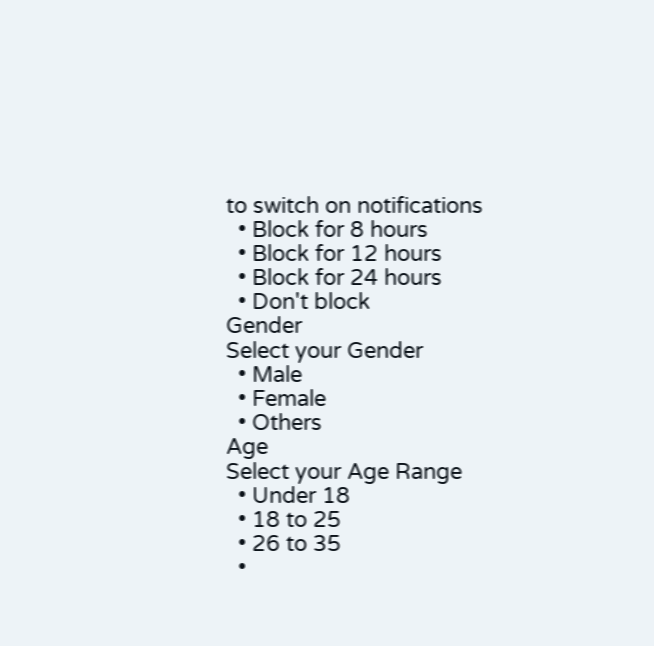to switch on notifications
  • Block for 8 hours
  • Block for 12 hours
  • Block for 24 hours
  • Don't block
Gender
Select your Gender
  • Male
  • Female
  • Others
Age
Select your Age Range
  • Under 18
  • 18 to 25
  • 26 to 35
  •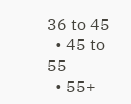36 to 45
  • 45 to 55
  • 55+